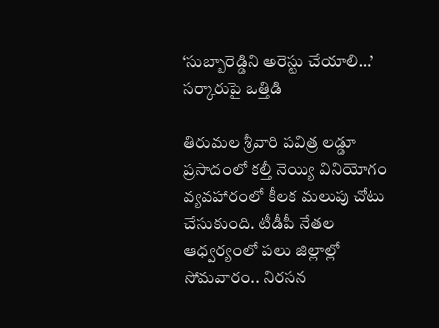‘సుబ్బారెడ్డిని అరెస్టు చేయాలి…’ స‌ర్కారుపై ఒత్తిడి

తిరుమ‌ల శ్రీవారి ప‌విత్ర ల‌డ్డూ ప్ర‌సాదంలో క‌ల్తీ నెయ్యి వినియోగం వ్య‌వ‌హారంలో కీల‌క మ‌లుపు చోటు చేసుకుంది. టీడీపీ నేత‌ల ఆధ్వ‌ర్యంలో ప‌లు జిల్లాల్లో సోమ‌వారం.. నిర‌స‌న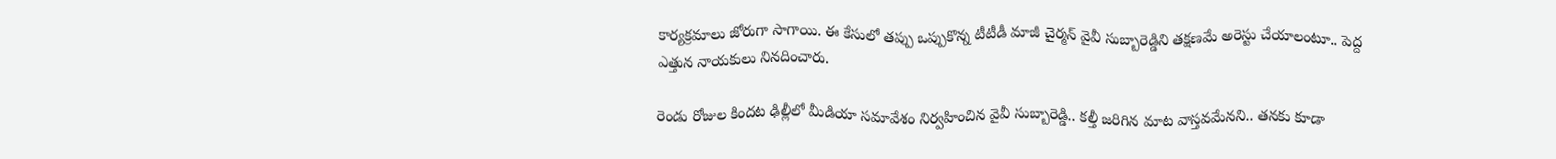కార్య‌క్ర‌మాలు జోరుగా సాగాయి. ఈ కేసులో త‌ప్పు ఒప్పుకొన్న టీటీడీ మాజీ చైర్మ‌న్ వైవీ సుబ్బారెడ్డిని త‌క్ష‌ణ‌మే అరెస్టు చేయాలంటూ.. పెద్ద ఎత్తున నాయ‌కులు నిన‌దించారు.

రెండు రోజుల కింద‌ట ఢిల్లీలో మీడియా స‌మావేశం నిర్వ‌హించిన వైవీ సుబ్బారెడ్డి.. క‌ల్తీ జ‌రిగిన మాట వాస్త‌వ‌మేన‌ని.. త‌న‌కు కూడా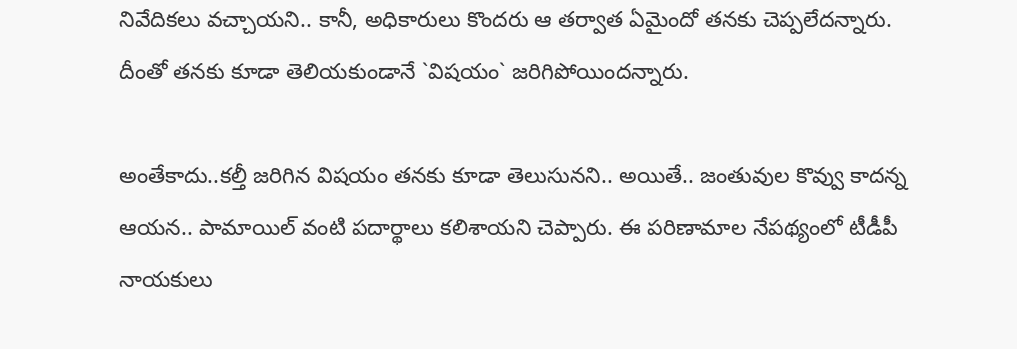నివేదిక‌లు వ‌చ్చాయ‌ని.. కానీ, అధికారులు కొంద‌రు ఆ త‌ర్వాత ఏమైందో త‌న‌కు చెప్ప‌లేద‌న్నారు. దీంతో త‌న‌కు కూడా తెలియ‌కుండానే `విష‌యం` జ‌రిగిపోయింద‌న్నారు.

అంతేకాదు..క‌ల్తీ జ‌రిగిన విష‌యం త‌న‌కు కూడా తెలుసున‌ని.. అయితే.. జంతువుల కొవ్వు కాద‌న్న ఆయ‌న‌.. పామాయిల్ వంటి ప‌దార్థాలు క‌లిశాయ‌ని చెప్పారు. ఈ ప‌రిణామాల నేప‌థ్యంలో టీడీపీ నాయ‌కులు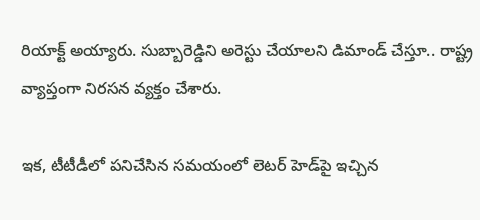రియాక్ట్‌ అయ్యారు. సుబ్బారెడ్డిని అరెస్టు చేయాల‌ని డిమాండ్ చేస్తూ.. రాష్ట్ర వ్యాప్తంగా నిర‌స‌న వ్య‌క్తం చేశారు.

ఇక‌, టీటీడీలో ప‌నిచేసిన స‌మ‌యంలో లెట‌ర్ హెడ్‌పై ఇచ్చిన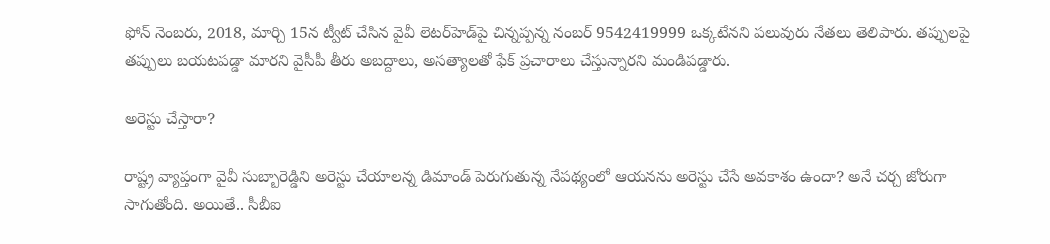ఫోన్ నెంబ‌రు, 2018, మార్చి 15న ట్వీట్ చేసిన వైవీ లెటర్‌హెడ్‌పై చిన్నప్పన్న నంబర్‌ 9542419999 ఒక్క‌టేన‌ని ప‌లువురు నేత‌లు తెలిపారు. తప్పులపై తప్పులు బయటపడ్డా మారని వైసీపీ తీరు అబద్దాలు, అసత్యాలతో ఫేక్ ప్రచారాలు చేస్తున్నార‌ని మండిప‌డ్డారు.

అరెస్టు చేస్తారా?

రాష్ట్ర వ్యాప్తంగా వైవీ సుబ్బారెడ్డిని అరెస్టు చేయాల‌న్న డిమాండ్ పెరుగుతున్న నేప‌థ్యంలో ఆయ‌న‌ను అరెస్టు చేసే అవ‌కాశం ఉందా? అనే చ‌ర్చ జోరుగా సాగుతోంది. అయితే.. సీబీఐ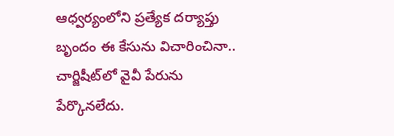ఆధ్వ‌ర్యంలోని ప్ర‌త్యేక ద‌ర్యాప్తు బృందం ఈ కేసును విచారించినా.. చార్జిషీట్‌లో వైవీ పేరును పేర్కొన‌లేదు.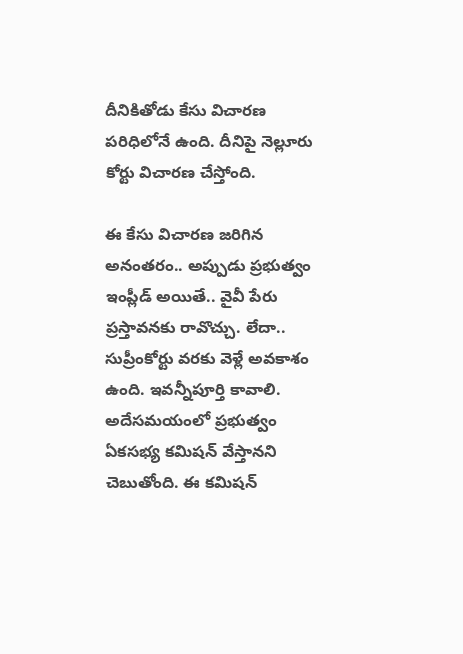దీనికితోడు కేసు విచార‌ణ ప‌రిధిలోనే ఉంది. దీనిపై నెల్లూరు కోర్టు విచార‌ణ చేస్తోంది.

ఈ కేసు విచార‌ణ జ‌రిగిన అనంత‌రం.. అప్పుడు ప్ర‌భుత్వం ఇంప్లీడ్ అయితే.. వైవీ పేరు ప్ర‌స్తావ‌న‌కు రావొచ్చు. లేదా.. సుప్రీంకోర్టు వ‌ర‌కు వెళ్లే అవ‌కాశం ఉంది. ఇవ‌న్నీపూర్తి కావాలి. అదేస‌మ‌యంలో ప్ర‌భుత్వం ఏక‌స‌భ్య క‌మిష‌న్ వేస్తాన‌ని చెబుతోంది. ఈ క‌మిష‌న్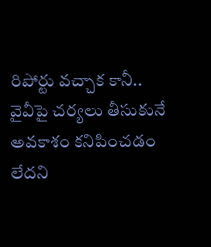రిపోర్టు వ‌చ్చాక కానీ.. వైవీపై చ‌ర్య‌లు తీసుకునే అవ‌కాశం క‌నిపించ‌డం లేద‌ని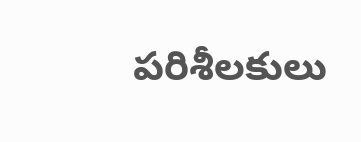ప‌రిశీల‌కులు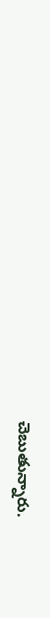చెబుతున్నారు.